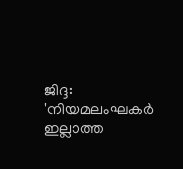ജിദ്ദ: 'നിയമലംഘകര്‍ ഇല്ലാത്ത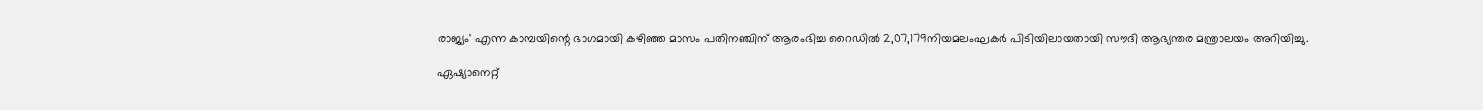രാജ്യം' എന്ന കാമ്പയിന്റെ ഭാഗമായി കഴിഞ്ഞ മാസം പതിനഞ്ചിന് ആരംഭിച്ച റൈഡില്‍ 2,07,179നിയമലംഘകര്‍ പിടിയിലായതായി സൗദി ആഭ്യന്തര മന്ത്രാലയം അറിയിച്ചു.

ഏഷ്യാനെറ്റ്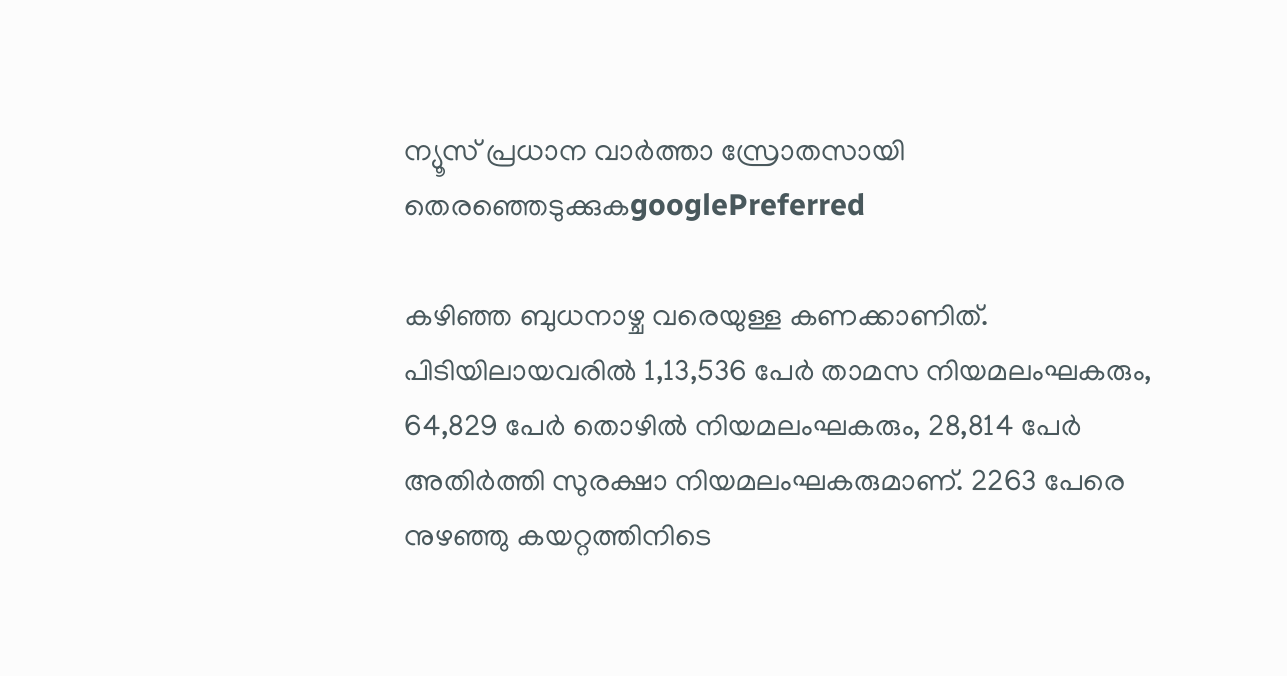ന്യൂസ് പ്രധാന വാർത്താ സ്രോതസായി തെരഞ്ഞെടുക്കുകgooglePreferred

കഴിഞ്ഞ ബുധനാഴ്ച വരെയുള്ള കണക്കാണിത്. പിടിയിലായവരില്‍ 1,13,536 പേര്‍ താമസ നിയമലംഘകരും, 64,829 പേര്‍ തൊഴില്‍ നിയമലംഘകരും, 28,814 പേര്‍ അതിര്‍ത്തി സുരക്ഷാ നിയമലംഘകരുമാണ്. 2263 പേരെ നുഴഞ്ഞു കയറ്റത്തിനിടെ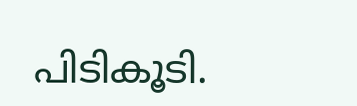പിടികൂടി.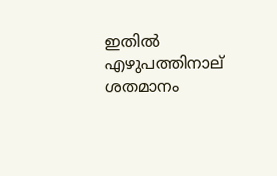ഇതില്‍ എഴുപത്തിനാല് ശതമാനം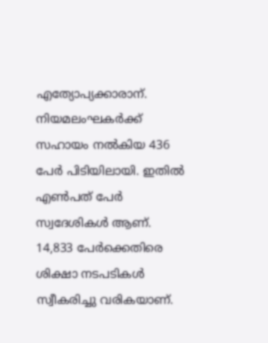എത്യോപ്യക്കാരാന്. നിയമലംഘകര്‍ക്ക് സഹായം നല്‍കിയ 436 പേര്‍ പിടിയിലായി. ഇതില്‍ എണ്‍പത് പേര്‍ സ്വദേശികള്‍ ആണ്. 14,833 പേര്‍ക്കെതിരെ ശിക്ഷാ നടപടികള്‍ സ്വീകരിച്ചു വരികയാണ്.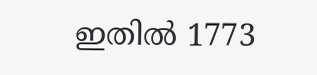ഇതില്‍ 1773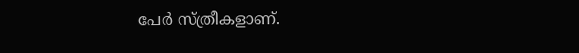പേര്‍ സ്ത്രീകളാണ്.